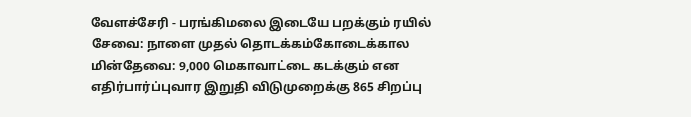வேளச்சேரி - பரங்கிமலை இடையே பறக்கும் ரயில் சேவை: நாளை முதல் தொடக்கம்கோடைக்கால மின்தேவை: 9,000 மெகாவாட்டை கடக்கும் என எதிர்பார்ப்புவார இறுதி விடுமுறைக்கு 865 சிறப்பு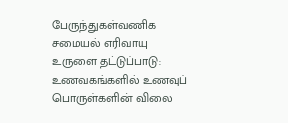பேருந்துகள்வணிக சமையல் எரிவாயு உருளை தட்டுப்பாடு: உணவகங்களில் உணவுப் பொருள்களின் விலை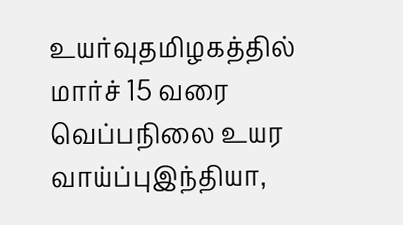உயர்வுதமிழகத்தில் மார்ச் 15 வரை வெப்பநிலை உயர வாய்ப்புஇந்தியா,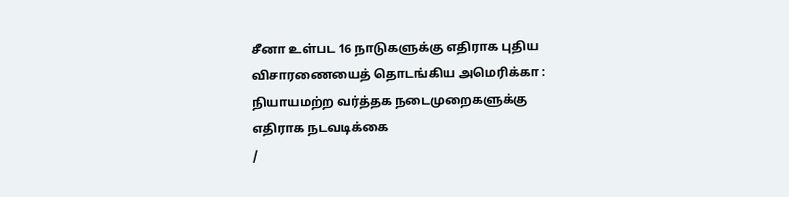சீனா உள்பட 16 நாடுகளுக்கு எதிராக புதிய விசாரணையைத் தொடங்கிய அமெரிக்கா : நியாயமற்ற வர்த்தக நடைமுறைகளுக்கு எதிராக நடவடிக்கை
/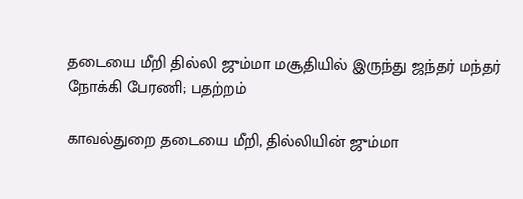தடையை மீறி தில்லி ஜும்மா மசூதியில் இருந்து ஜந்தர் மந்தர் நோக்கி பேரணி; பதற்றம்

காவல்துறை தடையை மீறி, தில்லியின் ஜும்மா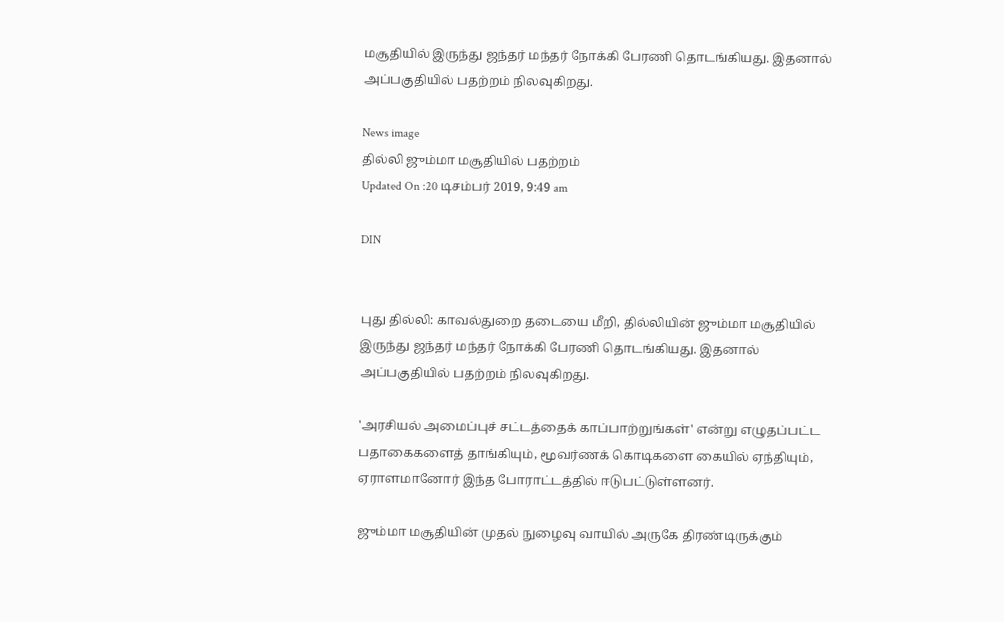மசூதியில் இருந்து ஜந்தர் மந்தர் நோக்கி பேரணி தொடங்கியது. இதனால் அப்பகுதியில் பதற்றம் நிலவுகிறது.

News image
தில்லி ஜும்மா மசூதியில் பதற்றம்
Updated On :20 டிசம்பர் 2019, 9:49 am

DIN


புது தில்லி: காவல்துறை தடையை மீறி, தில்லியின் ஜும்மா மசூதியில் இருந்து ஜந்தர் மந்தர் நோக்கி பேரணி தொடங்கியது. இதனால் அப்பகுதியில் பதற்றம் நிலவுகிறது.

'அரசியல் அமைப்புச் சட்டத்தைக் காப்பாற்றுங்கள்' என்று எழுதப்பட்ட பதாகைகளைத் தாங்கியும், மூவர்ணக் கொடிகளை கையில் ஏந்தியும், ஏராளமானோர் இந்த போராட்டத்தில் ஈடுபட்டுள்ளனர்.

ஜும்மா மசூதியின் முதல் நுழைவு வாயில் அருகே திரண்டிருக்கும்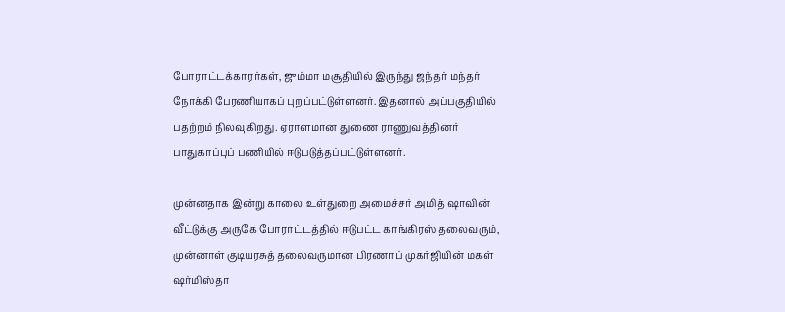போராட்டக்காரர்கள், ஜும்மா மசூதியில் இருந்து ஜந்தர் மந்தர் நோக்கி பேரணியாகப் புறப்பட்டுள்ளனர். இதனால் அப்பகுதியில் பதற்றம் நிலவுகிறது. ஏராளமான துணை ராணுவத்தினர் பாதுகாப்புப் பணியில் ஈடுபடுத்தப்பட்டுள்ளனர்.

முன்னதாக இன்று காலை உள்துறை அமைச்சர் அமித் ஷாவின் வீட்டுக்கு அருகே போராட்டத்தில் ஈடுபட்ட காங்கிரஸ் தலைவரும், முன்னாள் குடியரசுத் தலைவருமான பிரணாப் முகர்ஜியின் மகள் ஷர்மிஸ்தா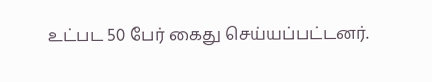உட்பட 50 பேர் கைது செய்யப்பட்டனர்.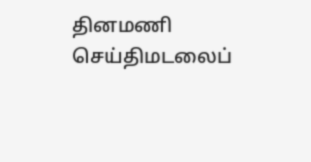தினமணி செய்திமடலைப்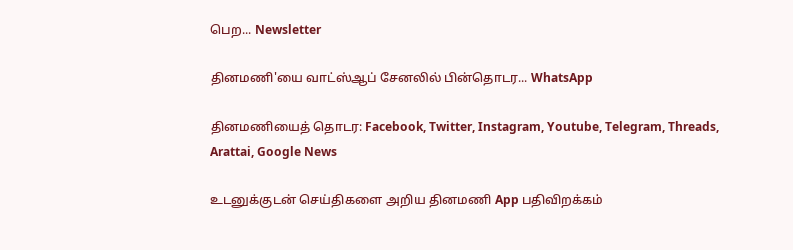பெற... Newsletter

தினமணி'யை வாட்ஸ்ஆப் சேனலில் பின்தொடர... WhatsApp

தினமணியைத் தொடர: Facebook, Twitter, Instagram, Youtube, Telegram, Threads, Arattai, Google News

உடனுக்குடன் செய்திகளை அறிய தினமணி App பதிவிறக்கம்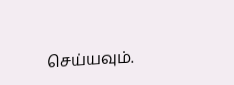செய்யவும்.